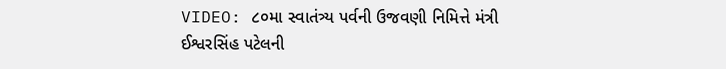VIDEO: ૮૦મા સ્વાતંત્ર્ય પર્વની ઉજવણી નિમિત્તે મંત્રી ઈશ્વરસિંહ પટેલની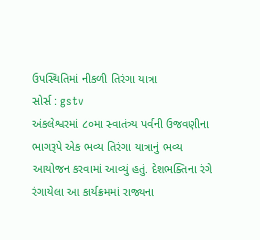ઉપસ્થિતિમાં નીકળી તિરંગા યાત્રા
સોર્સ : gstv
અંકલેશ્વરમાં ૮૦મા સ્વાતંત્ર્ય પર્વની ઉજવણીના ભાગરૂપે એક ભવ્ય તિરંગા યાત્રાનું ભવ્ય આયોજન કરવામાં આવ્યું હતું. દેશભક્તિના રંગે રંગાયેલા આ કાર્યક્રમમાં રાજ્યના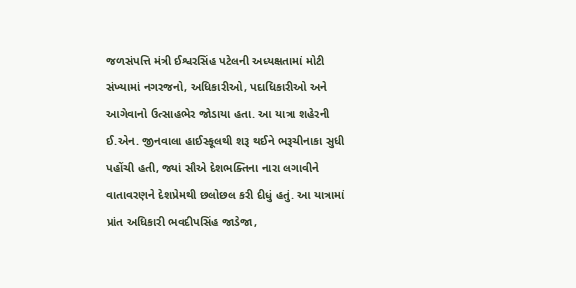જળસંપત્તિ મંત્રી ઈશ્વરસિંહ પટેલની અધ્યક્ષતામાં મોટી સંખ્યામાં નગરજનો, અધિકારીઓ, પદાધિકારીઓ અને આગેવાનો ઉત્સાહભેર જોડાયા હતા. આ યાત્રા શહેરની ઈ.એન. જીનવાલા હાઈસ્કૂલથી શરૂ થઈને ભરૂચીનાકા સુધી પહોંચી હતી, જ્યાં સૌએ દેશભક્તિના નારા લગાવીને વાતાવરણને દેશપ્રેમથી છલોછલ કરી દીધું હતું. આ યાત્રામાં પ્રાંત અધિકારી ભવદીપસિંહ જાડેજા,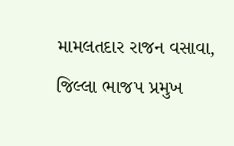મામલતદાર રાજન વસાવા, જિલ્લા ભાજપ પ્રમુખ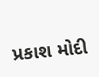પ્રકાશ મોદી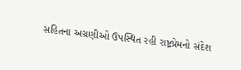સહિતના અગ્રણીઓ ઉપસ્થિત રહી રાષ્ટ્રપ્રેમનો સંદેશ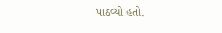પાઠવ્યો હતો.